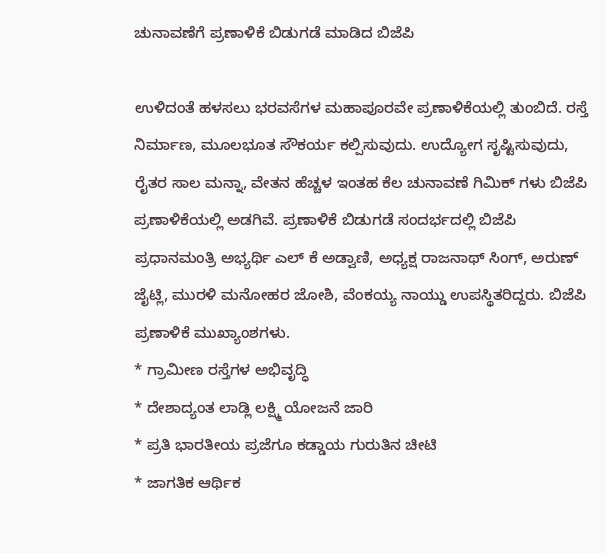ಚುನಾವಣೆಗೆ ಪ್ರಣಾಳಿಕೆ ಬಿಡುಗಡೆ ಮಾಡಿದ ಬಿಜೆಪಿ

ಉಳಿದಂತೆ ಹಳಸಲು ಭರವಸೆಗಳ ಮಹಾಪೂರವೇ ಪ್ರಣಾಳಿಕೆಯಲ್ಲಿ ತುಂಬಿದೆ. ರಸ್ತೆ ನಿರ್ಮಾಣ, ಮೂಲಭೂತ ಸೌಕರ್ಯ ಕಲ್ಪಿಸುವುದು. ಉದ್ಯೋಗ ಸೃಷ್ಟಿಸುವುದು, ರೈತರ ಸಾಲ ಮನ್ನಾ, ವೇತನ ಹೆಚ್ಚಳ ಇಂತಹ ಕೆಲ ಚುನಾವಣೆ ಗಿಮಿಕ್ ಗಳು ಬಿಜೆಪಿ ಪ್ರಣಾಳಿಕೆಯಲ್ಲಿ ಅಡಗಿವೆ. ಪ್ರಣಾಳಿಕೆ ಬಿಡುಗಡೆ ಸಂದರ್ಭದಲ್ಲಿ ಬಿಜೆಪಿ ಪ್ರಧಾನಮಂತ್ರಿ ಅಭ್ಯರ್ಥಿ ಎಲ್ ಕೆ ಅಡ್ವಾಣಿ, ಅಧ್ಯಕ್ಷ ರಾಜನಾಥ್ ಸಿಂಗ್, ಅರುಣ್ ಜೈಟ್ಲಿ, ಮುರಳಿ ಮನೋಹರ ಜೋಶಿ, ವೆಂಕಯ್ಯ ನಾಯ್ಡು ಉಪಸ್ಥಿತರಿದ್ದರು. ಬಿಜೆಪಿ ಪ್ರಣಾಳಿಕೆ ಮುಖ್ಯಾಂಶಗಳು.
* ಗ್ರಾಮೀಣ ರಸ್ತೆಗಳ ಅಭಿವೃದ್ಧಿ
* ದೇಶಾದ್ಯಂತ ಲಾಡ್ಲಿ ಲಕ್ಷ್ಮಿ ಯೋಜನೆ ಜಾರಿ
* ಪ್ರತಿ ಭಾರತೀಯ ಪ್ರಜೆಗೂ ಕಡ್ಡಾಯ ಗುರುತಿನ ಚೀಟಿ
* ಜಾಗತಿಕ ಆರ್ಥಿಕ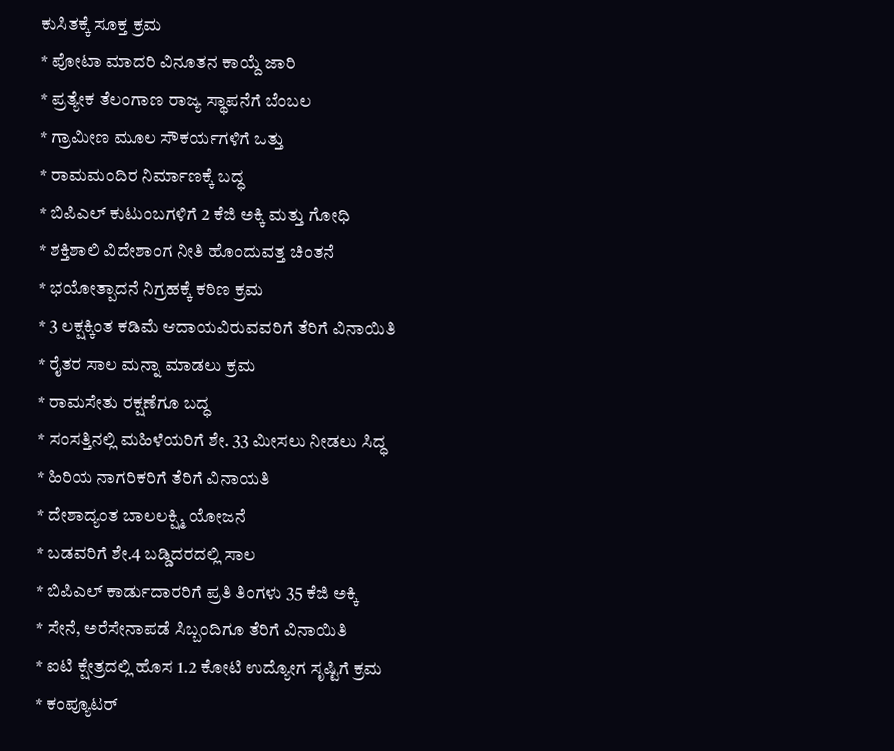ಕುಸಿತಕ್ಕೆ ಸೂಕ್ತ ಕ್ರಮ
* ಪೋಟಾ ಮಾದರಿ ವಿನೂತನ ಕಾಯ್ದೆ ಜಾರಿ
* ಪ್ರತ್ಯೇಕ ತೆಲಂಗಾಣ ರಾಜ್ಯ ಸ್ಥಾಪನೆಗೆ ಬೆಂಬಲ
* ಗ್ರಾಮೀಣ ಮೂಲ ಸೌಕರ್ಯಗಳಿಗೆ ಒತ್ತು
* ರಾಮಮಂದಿರ ನಿರ್ಮಾಣಕ್ಕೆ ಬದ್ಧ
* ಬಿಪಿಎಲ್ ಕುಟುಂಬಗಳಿಗೆ 2 ಕೆಜಿ ಅಕ್ಕಿ ಮತ್ತು ಗೋಧಿ
* ಶಕ್ತಿಶಾಲಿ ವಿದೇಶಾಂಗ ನೀತಿ ಹೊಂದುವತ್ತ ಚಿಂತನೆ
* ಭಯೋತ್ಪಾದನೆ ನಿಗ್ರಹಕ್ಕೆ ಕಠಿಣ ಕ್ರಮ
* 3 ಲಕ್ಷಕ್ಕಿಂತ ಕಡಿಮೆ ಆದಾಯವಿರುವವರಿಗೆ ತೆರಿಗೆ ವಿನಾಯಿತಿ
* ರೈತರ ಸಾಲ ಮನ್ನಾ ಮಾಡಲು ಕ್ರಮ
* ರಾಮಸೇತು ರಕ್ಷಣೆಗೂ ಬದ್ಧ
* ಸಂಸತ್ತಿನಲ್ಲಿ ಮಹಿಳೆಯರಿಗೆ ಶೇ. 33 ಮೀಸಲು ನೀಡಲು ಸಿದ್ಧ
* ಹಿರಿಯ ನಾಗರಿಕರಿಗೆ ತೆರಿಗೆ ವಿನಾಯತಿ
* ದೇಶಾದ್ಯಂತ ಬಾಲಲಕ್ಷ್ಮಿ ಯೋಜನೆ
* ಬಡವರಿಗೆ ಶೇ.4 ಬಡ್ಡಿದರದಲ್ಲಿ ಸಾಲ
* ಬಿಪಿಎಲ್ ಕಾರ್ಡುದಾರರಿಗೆ ಪ್ರತಿ ತಿಂಗಳು 35 ಕೆಜಿ ಅಕ್ಕಿ
* ಸೇನೆ, ಅರೆಸೇನಾಪಡೆ ಸಿಬ್ಬಂದಿಗೂ ತೆರಿಗೆ ವಿನಾಯಿತಿ
* ಐಟಿ ಕ್ಷೇತ್ರದಲ್ಲಿ ಹೊಸ 1.2 ಕೋಟಿ ಉದ್ಯೋಗ ಸೃಷ್ಟಿಗೆ ಕ್ರಮ
* ಕಂಪ್ಯೂಟರ್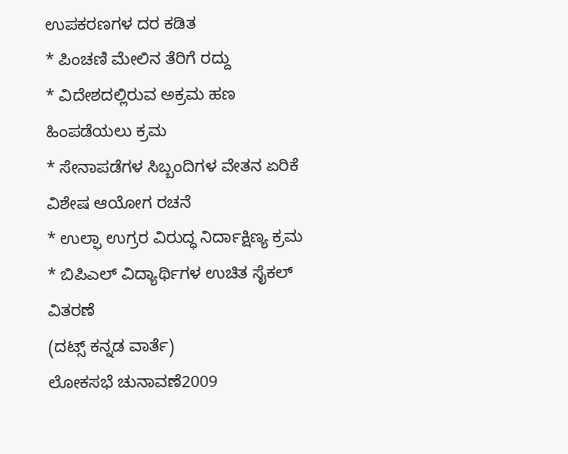ಉಪಕರಣಗಳ ದರ ಕಡಿತ
* ಪಿಂಚಣಿ ಮೇಲಿನ ತೆರಿಗೆ ರದ್ದು
* ವಿದೇಶದಲ್ಲಿರುವ ಅಕ್ರಮ ಹಣ ಹಿಂಪಡೆಯಲು ಕ್ರಮ
* ಸೇನಾಪಡೆಗಳ ಸಿಬ್ಬಂದಿಗಳ ವೇತನ ಏರಿಕೆ ವಿಶೇಷ ಆಯೋಗ ರಚನೆ
* ಉಲ್ಫಾ ಉಗ್ರರ ವಿರುದ್ಧ ನಿರ್ದಾಕ್ಷಿಣ್ಯ ಕ್ರಮ
* ಬಿಪಿಎಲ್ ವಿದ್ಯಾರ್ಥಿಗಳ ಉಚಿತ ಸೈಕಲ್ ವಿತರಣೆ
(ದಟ್ಸ್ ಕನ್ನಡ ವಾರ್ತೆ)
ಲೋಕಸಭೆ ಚುನಾವಣೆ2009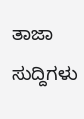ತಾಜಾ ಸುದ್ದಿಗಳು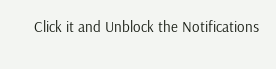Click it and Unblock the Notifications